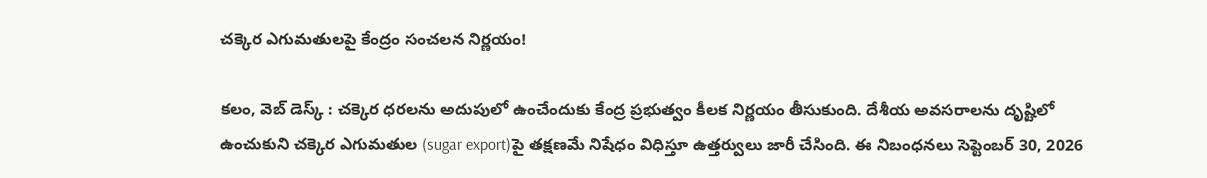చక్కెర ఎగుమతులపై కేంద్రం సంచలన నిర్ణయం!

కలం, వెబ్‌ డెస్క్‌ : చక్కెర ధరలను అదుపులో ఉంచేందుకు కేంద్ర ప్రభుత్వం కీలక నిర్ణయం తీసుకుంది. దేశీయ అవసరాలను దృష్టిలో ఉంచుకుని చక్కెర ఎగుమతుల (sugar export)పై తక్షణమే నిషేధం విధిస్తూ ఉత్తర్వులు జారీ చేసింది. ఈ నిబంధనలు సెప్టెంబర్ 30, 2026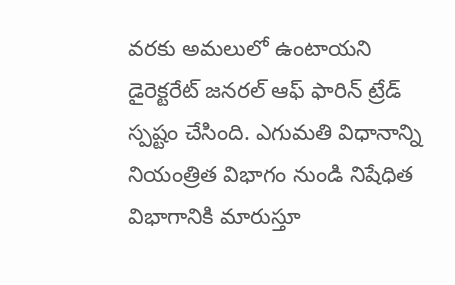వరకు అమలులో ఉంటాయని డైరెక్టరేట్ జనరల్ ఆఫ్ ఫారిన్ ట్రేడ్ స్పష్టం చేసింది. ఎగుమతి విధానాన్ని నియంత్రిత విభాగం నుండి నిషేధిత విభాగానికి మారుస్తూ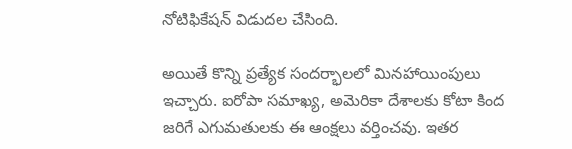నోటిఫికేషన్ విడుదల చేసింది.

అయితే కొన్ని ప్రత్యేక సందర్భాలలో మినహాయింపులు ఇచ్చారు. ఐరోపా సమాఖ్య, అమెరికా దేశాలకు కోటా కింద జరిగే ఎగుమతులకు ఈ ఆంక్షలు వర్తించవు. ఇతర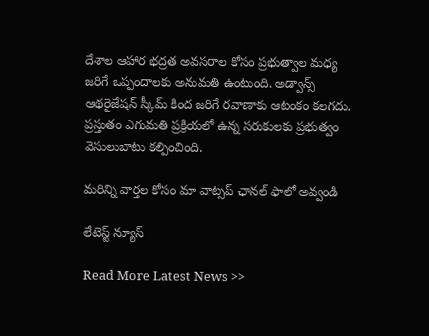దేశాల ఆహార భద్రత అవసరాల కోసం ప్రభుత్వాల మధ్య జరిగే ఒప్పందాలకు అనుమతి ఉంటుంది. అడ్వాన్స్ ఆథరైజేషన్ స్కీమ్ కింద జరిగే రవాణాకు ఆటంకం కలగదు. ప్రస్తుతం ఎగుమతి ప్రక్రియలో ఉన్న సరుకులకు ప్రభుత్వం వెసులుబాటు కల్పించింది.

మ‌రిన్ని వార్త‌ల కోసం మా వాట్స‌ప్ ఛాన‌ల్ ఫాలో అవ్వండి

లేటెస్ట్ న్యూస్‌

Read More Latest News >>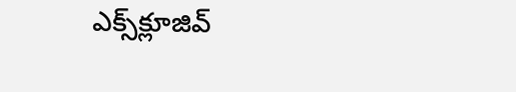ఎక్స్‌క్లూజివ్‌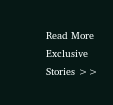Read More Exclusive Stories >>